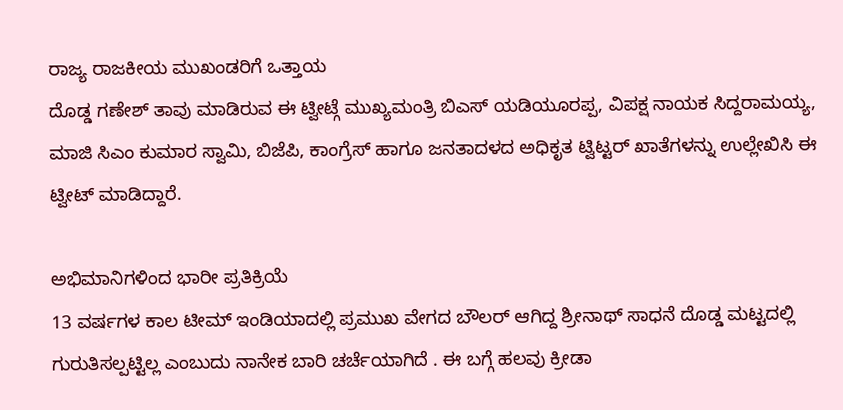ರಾಜ್ಯ ರಾಜಕೀಯ ಮುಖಂಡರಿಗೆ ಒತ್ತಾಯ
ದೊಡ್ಡ ಗಣೇಶ್ ತಾವು ಮಾಡಿರುವ ಈ ಟ್ವೀಟ್ಗೆ ಮುಖ್ಯಮಂತ್ರಿ ಬಿಎಸ್ ಯಡಿಯೂರಪ್ಪ, ವಿಪಕ್ಷ ನಾಯಕ ಸಿದ್ದರಾಮಯ್ಯ, ಮಾಜಿ ಸಿಎಂ ಕುಮಾರ ಸ್ವಾಮಿ, ಬಿಜೆಪಿ, ಕಾಂಗ್ರೆಸ್ ಹಾಗೂ ಜನತಾದಳದ ಅಧಿಕೃತ ಟ್ವಿಟ್ಟರ್ ಖಾತೆಗಳನ್ನು ಉಲ್ಲೇಖಿಸಿ ಈ ಟ್ವೀಟ್ ಮಾಡಿದ್ದಾರೆ.

ಅಭಿಮಾನಿಗಳಿಂದ ಭಾರೀ ಪ್ರತಿಕ್ರಿಯೆ
13 ವರ್ಷಗಳ ಕಾಲ ಟೀಮ್ ಇಂಡಿಯಾದಲ್ಲಿ ಪ್ರಮುಖ ವೇಗದ ಬೌಲರ್ ಆಗಿದ್ದ ಶ್ರೀನಾಥ್ ಸಾಧನೆ ದೊಡ್ಡ ಮಟ್ಟದಲ್ಲಿ ಗುರುತಿಸಲ್ಪಟ್ಟಿಲ್ಲ ಎಂಬುದು ನಾನೇಕ ಬಾರಿ ಚರ್ಚೆಯಾಗಿದೆ . ಈ ಬಗ್ಗೆ ಹಲವು ಕ್ರೀಡಾ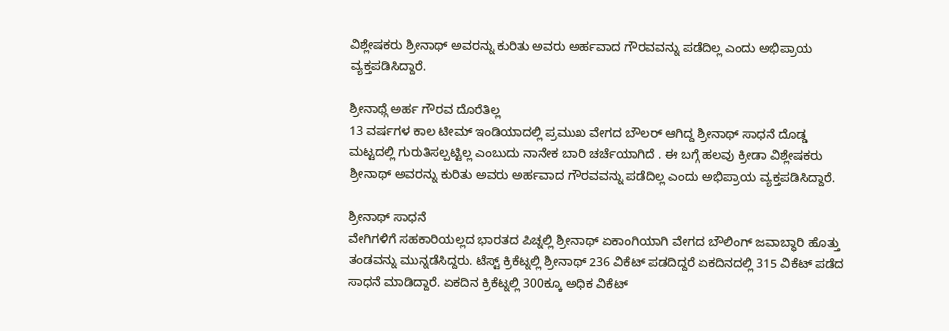ವಿಶ್ಲೇಷಕರು ಶ್ರೀನಾಥ್ ಅವರನ್ನು ಕುರಿತು ಅವರು ಅರ್ಹವಾದ ಗೌರವವನ್ನು ಪಡೆದಿಲ್ಲ ಎಂದು ಅಭಿಪ್ರಾಯ ವ್ಯಕ್ತಪಡಿಸಿದ್ದಾರೆ.

ಶ್ರೀನಾಥ್ಗೆ ಅರ್ಹ ಗೌರವ ದೊರೆತಿಲ್ಲ
13 ವರ್ಷಗಳ ಕಾಲ ಟೀಮ್ ಇಂಡಿಯಾದಲ್ಲಿ ಪ್ರಮುಖ ವೇಗದ ಬೌಲರ್ ಆಗಿದ್ದ ಶ್ರೀನಾಥ್ ಸಾಧನೆ ದೊಡ್ಡ ಮಟ್ಟದಲ್ಲಿ ಗುರುತಿಸಲ್ಪಟ್ಟಿಲ್ಲ ಎಂಬುದು ನಾನೇಕ ಬಾರಿ ಚರ್ಚೆಯಾಗಿದೆ . ಈ ಬಗ್ಗೆ ಹಲವು ಕ್ರೀಡಾ ವಿಶ್ಲೇಷಕರು ಶ್ರೀನಾಥ್ ಅವರನ್ನು ಕುರಿತು ಅವರು ಅರ್ಹವಾದ ಗೌರವವನ್ನು ಪಡೆದಿಲ್ಲ ಎಂದು ಅಭಿಪ್ರಾಯ ವ್ಯಕ್ತಪಡಿಸಿದ್ದಾರೆ.

ಶ್ರೀನಾಥ್ ಸಾಧನೆ
ವೇಗಿಗಳಿಗೆ ಸಹಕಾರಿಯಲ್ಲದ ಭಾರತದ ಪಿಚ್ನಲ್ಲಿ ಶ್ರೀನಾಥ್ ಏಕಾಂಗಿಯಾಗಿ ವೇಗದ ಬೌಲಿಂಗ್ ಜವಾಬ್ಧಾರಿ ಹೊತ್ತು ತಂಡವನ್ನು ಮುನ್ನಡೆಸಿದ್ದರು. ಟೆಸ್ಟ್ ಕ್ರಿಕೆಟ್ನಲ್ಲಿ ಶ್ರೀನಾಥ್ 236 ವಿಕೆಟ್ ಪಡದಿದ್ದರೆ ಏಕದಿನದಲ್ಲಿ 315 ವಿಕೆಟ್ ಪಡೆದ ಸಾಧನೆ ಮಾಡಿದ್ದಾರೆ. ಏಕದಿನ ಕ್ರಿಕೆಟ್ನಲ್ಲಿ 300ಕ್ಕೂ ಅಧಿಕ ವಿಕೆಟ್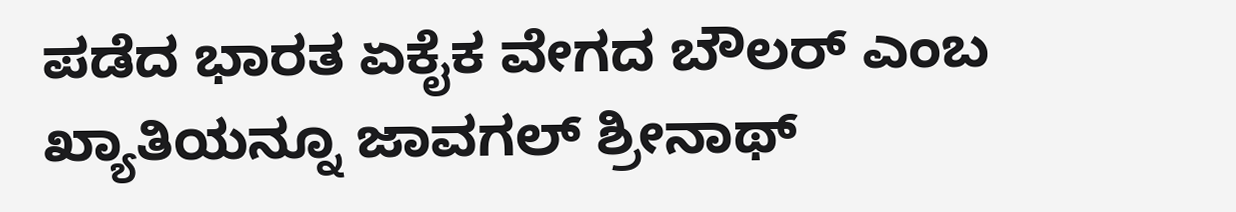ಪಡೆದ ಭಾರತ ಏಕೈಕ ವೇಗದ ಬೌಲರ್ ಎಂಬ ಖ್ಯಾತಿಯನ್ನೂ ಜಾವಗಲ್ ಶ್ರೀನಾಥ್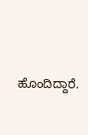ಹೊಂದಿದ್ದಾರೆ.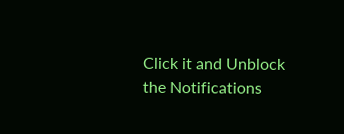Click it and Unblock the Notifications